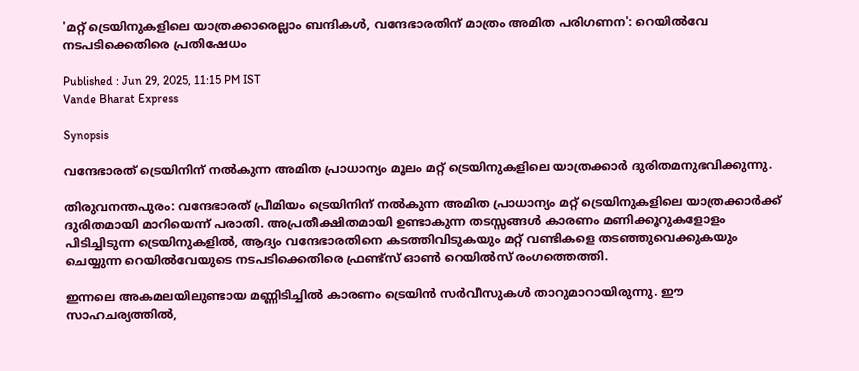'മറ്റ് ട്രെയിനുകളിലെ യാത്രക്കാരെല്ലാം ബന്ദികൾ, വന്ദേഭാരതിന് മാത്രം അമിത പരിഗണന': റെയിൽവേ നടപടിക്കെതിരെ പ്രതിഷേധം

Published : Jun 29, 2025, 11:15 PM IST
Vande Bharat Express

Synopsis

വന്ദേഭാരത് ട്രെയിനിന് നൽകുന്ന അമിത പ്രാധാന്യം മൂലം മറ്റ് ട്രെയിനുകളിലെ യാത്രക്കാർ ദുരിതമനുഭവിക്കുന്നു.

തിരുവനന്തപുരം: വന്ദേഭാരത് പ്രീമിയം ട്രെയിനിന് നൽകുന്ന അമിത പ്രാധാന്യം മറ്റ് ട്രെയിനുകളിലെ യാത്രക്കാർക്ക് ദുരിതമായി മാറിയെന്ന് പരാതി. അപ്രതീക്ഷിതമായി ഉണ്ടാകുന്ന തടസ്സങ്ങൾ കാരണം മണിക്കൂറുകളോളം പിടിച്ചിടുന്ന ട്രെയിനുകളിൽ, ആദ്യം വന്ദേഭാരതിനെ കടത്തിവിടുകയും മറ്റ് വണ്ടികളെ തടഞ്ഞുവെക്കുകയും ചെയ്യുന്ന റെയിൽവേയുടെ നടപടിക്കെതിരെ ഫ്രണ്ട്സ് ഓൺ റെയിൽസ് രംഗത്തെത്തി.

ഇന്നലെ അകമലയിലുണ്ടായ മണ്ണിടിച്ചിൽ കാരണം ട്രെയിൻ സർവീസുകൾ താറുമാറായിരുന്നു. ഈ സാഹചര്യത്തിൽ,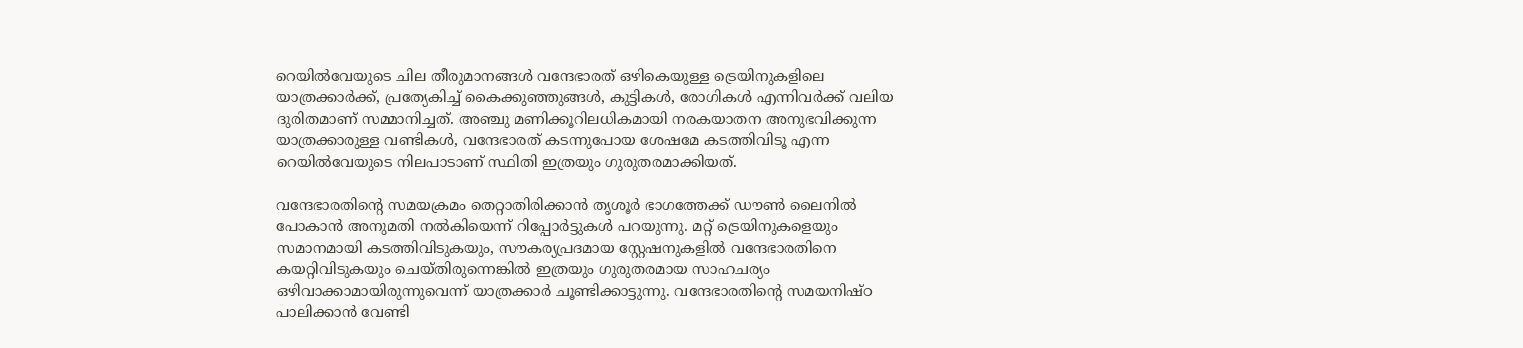റെയിൽവേയുടെ ചില തീരുമാനങ്ങൾ വന്ദേഭാരത് ഒഴികെയുള്ള ട്രെയിനുകളിലെ യാത്രക്കാർക്ക്, പ്രത്യേകിച്ച് കൈക്കുഞ്ഞുങ്ങൾ, കുട്ടികൾ, രോഗികൾ എന്നിവർക്ക് വലിയ ദുരിതമാണ് സമ്മാനിച്ചത്. അഞ്ചു മണിക്കൂറിലധികമായി നരകയാതന അനുഭവിക്കുന്ന യാത്രക്കാരുള്ള വണ്ടികൾ, വന്ദേഭാരത് കടന്നുപോയ ശേഷമേ കടത്തിവിടൂ എന്ന റെയിൽവേയുടെ നിലപാടാണ് സ്ഥിതി ഇത്രയും ഗുരുതരമാക്കിയത്.

വന്ദേഭാരതിൻ്റെ സമയക്രമം തെറ്റാതിരിക്കാൻ തൃശൂർ ഭാഗത്തേക്ക് ഡൗൺ ലൈനിൽ പോകാൻ അനുമതി നൽകിയെന്ന് റിപ്പോർട്ടുകൾ പറയുന്നു. മറ്റ് ട്രെയിനുകളെയും സമാനമായി കടത്തിവിടുകയും, സൗകര്യപ്രദമായ സ്റ്റേഷനുകളിൽ വന്ദേഭാരതിനെ കയറ്റിവിടുകയും ചെയ്തിരുന്നെങ്കിൽ ഇത്രയും ഗുരുതരമായ സാഹചര്യം ഒഴിവാക്കാമായിരുന്നുവെന്ന് യാത്രക്കാർ ചൂണ്ടിക്കാട്ടുന്നു. വന്ദേഭാരതിൻ്റെ സമയനിഷ്ഠ പാലിക്കാൻ വേണ്ടി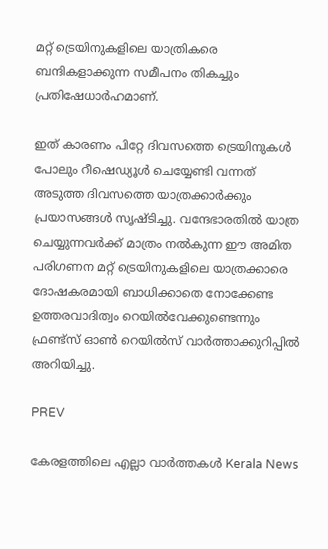മറ്റ് ട്രെയിനുകളിലെ യാത്രികരെ ബന്ദികളാക്കുന്ന സമീപനം തികച്ചും പ്രതിഷേധാർഹമാണ്.

ഇത് കാരണം പിറ്റേ ദിവസത്തെ ട്രെയിനുകൾ പോലും റീഷെഡ്യൂൾ ചെയ്യേണ്ടി വന്നത് അടുത്ത ദിവസത്തെ യാത്രക്കാർക്കും പ്രയാസങ്ങൾ സൃഷ്ടിച്ചു. വന്ദേഭാരതിൽ യാത്ര ചെയ്യുന്നവർക്ക് മാത്രം നൽകുന്ന ഈ അമിത പരിഗണന മറ്റ് ട്രെയിനുകളിലെ യാത്രക്കാരെ ദോഷകരമായി ബാധിക്കാതെ നോക്കേണ്ട ഉത്തരവാദിത്വം റെയിൽവേക്കുണ്ടെന്നും ഫ്രണ്ട്സ് ഓൺ റെയിൽസ് വാര്‍ത്താക്കുറിപ്പിൽ അറിയിച്ചു.

PREV

കേരളത്തിലെ എല്ലാ വാർത്തകൾ Kerala News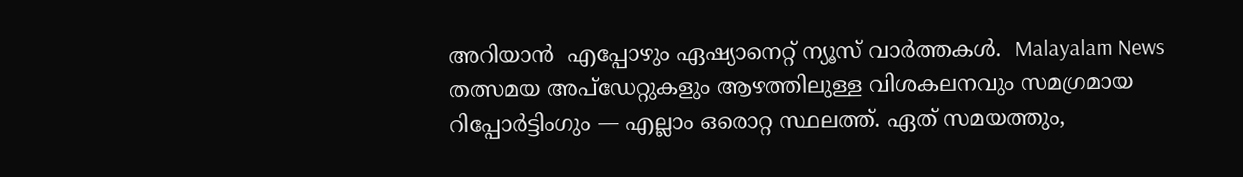അറിയാൻ  എപ്പോഴും ഏഷ്യാനെറ്റ് ന്യൂസ് വാർത്തകൾ.  Malayalam News   തത്സമയ അപ്‌ഡേറ്റുകളും ആഴത്തിലുള്ള വിശകലനവും സമഗ്രമായ റിപ്പോർട്ടിംഗും — എല്ലാം ഒരൊറ്റ സ്ഥലത്ത്. ഏത് സമയത്തും,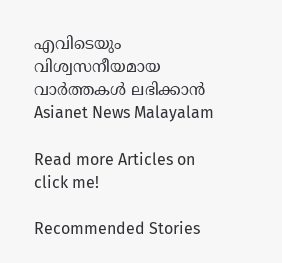എവിടെയും വിശ്വസനീയമായ വാർത്തകൾ ലഭിക്കാൻ Asianet News Malayalam

Read more Articles on
click me!

Recommended Stories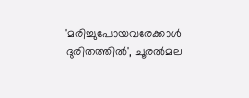'മരിച്ചുപോയവരേക്കാൾ ദുരിതത്തിൽ', ചൂരൽമല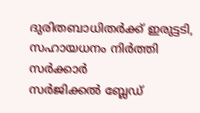ദുരിതബാധിതർക്ക് ഇരുട്ടടി, സഹായധനം നിർത്തി സർക്കാർ
സർജിക്കൽ ബ്ലേഡ്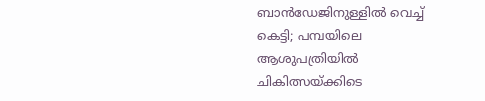ബാൻഡേജിനുള്ളിൽ വെച്ച് കെട്ടി; പമ്പയിലെ ആശുപത്രിയിൽ ചികിത്സയ്ക്കിടെ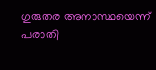ഗുരുതര അനാസ്ഥയെന്ന് പരാതി